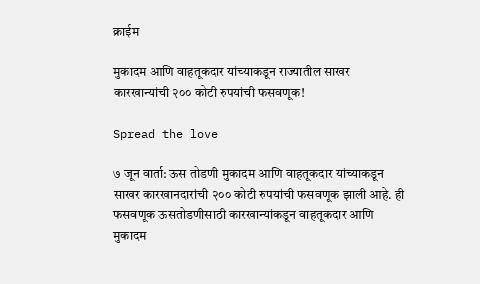क्राईम

मुकादम आणि वाहतूकदार यांच्‍याकडून राज्‍यातील साखर कारखान्‍यांची २०० कोटी रुपयांची फसवणूक!

Spread the love

७ जून वार्ता: ऊस तोडणी मुकादम आणि वाहतूकदार यांच्‍याकडून साखर कारखानदारांची २०० कोटी रुपयांची फसवणूक झाली आहे. ही फसवणूक ऊसतोडणीसाठी कारखान्‍यांकडून वाहतूकदार आणि मुकादम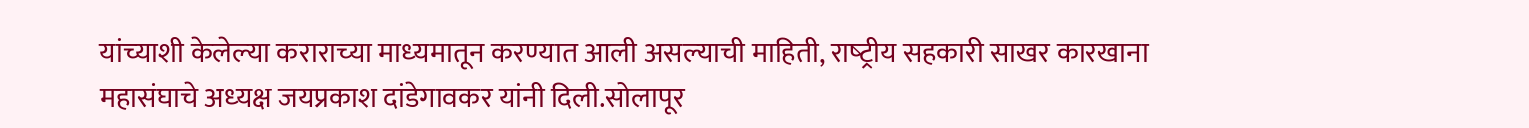यांच्‍याशी केलेल्‍या कराराच्‍या माध्‍यमातून करण्‍यात आली असल्‍याची माहिती, राष्‍ट्रीय सहकारी साखर कारखाना महासंघाचे अध्‍यक्ष जयप्रकाश दांडेगावकर यांनी दिली.सोलापूर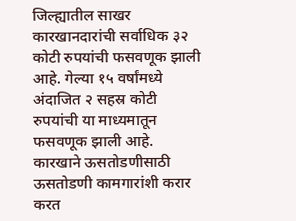जिल्‍ह्यातील साखर कारखानदारांची सर्वाधिक ३२ कोटी रुपयांची फसवणूक झाली आहे. गेल्‍या १५ वर्षांमध्‍ये अंदाजित २ सहस्र कोटी रुपयांची या माध्‍यमातून फसवणूक झाली आहे. कारखाने ऊसतोडणीसाठी ऊसतोडणी कामगारांशी करार करत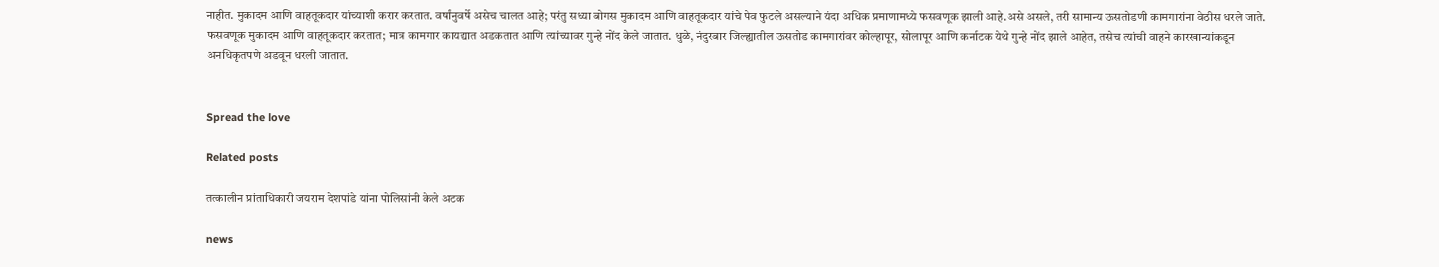नाहीत. मुकादम आणि वाहतूकदार यांच्‍याशी करार करतात. वर्षांनुवर्षे असेच चालत आहे; परंतु सध्‍या बोगस मुकादम आणि वाहतूकदार यांचे पेव फुटले असल्‍याने यंदा अधिक प्रमाणामध्‍ये फसवणूक झाली आहे.असे असले, तरी सामान्‍य ऊसतोडणी कामगारांना वेठीस धरले जाते. फसवणूक मुकादम आणि वाहतूकदार करतात; मात्र कामगार कायद्यात अडकतात आणि त्‍यांच्‍यावर गुन्‍हे नोंद केले जातात. धुळे, नंदुरबार जिल्‍ह्यातील ऊसतोड कामगारांवर कोल्‍हापूर, सोलापूर आणि कर्नाटक येथे गुन्‍हे नोंद झाले आहेत, तसेच त्‍यांची वाहने कारखान्‍यांकडून अनधिकृतपणे अडवून धरली जातात.


Spread the love

Related posts

तत्कालीन प्रांताधिकारी जयराम देशपांडे यांना पोलिसांनी केले अटक

news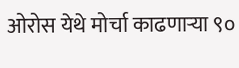ओरोस येथे मोर्चा काढणाऱ्या ९०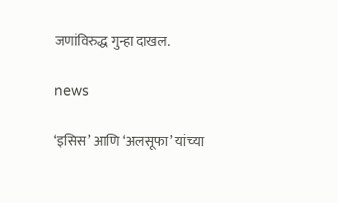जणांविरुद्ध गुन्हा दाखल.

news

‘इसिस’ आणि ‘अलसूफा’ यांच्‍या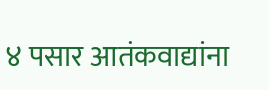४ पसार आतंकवाद्यांना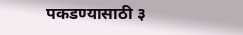पकडण्‍यासाठी ३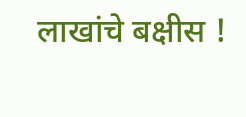लाखांचे बक्षीस !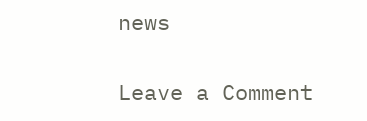news

Leave a Comment